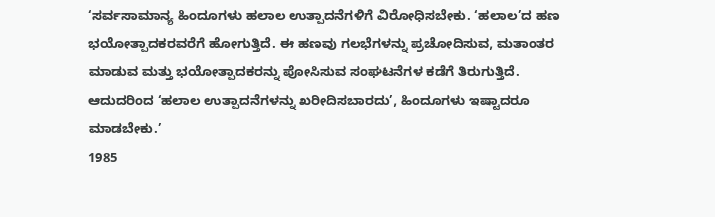‘ಸರ್ವಸಾಮಾನ್ಯ ಹಿಂದೂಗಳು ಹಲಾಲ ಉತ್ಪಾದನೆಗಳಿಗೆ ವಿರೋಧಿಸಬೇಕು. ‘ಹಲಾಲ’ದ ಹಣ ಭಯೋತ್ಪಾದಕರವರೆಗೆ ಹೋಗುತ್ತಿದೆ. ಈ ಹಣವು ಗಲಭೆಗಳನ್ನು ಪ್ರಚೋದಿಸುವ, ಮತಾಂತರ ಮಾಡುವ ಮತ್ತು ಭಯೋತ್ಪಾದಕರನ್ನು ಪೋಸಿಸುವ ಸಂಘಟನೆಗಳ ಕಡೆಗೆ ತಿರುಗುತ್ತಿದೆ. ಆದುದರಿಂದ ‘ಹಲಾಲ ಉತ್ಪಾದನೆಗಳನ್ನು ಖರೀದಿಸಬಾರದು’, ಹಿಂದೂಗಳು ಇಷ್ಟಾದರೂ ಮಾಡಬೇಕು.’
1985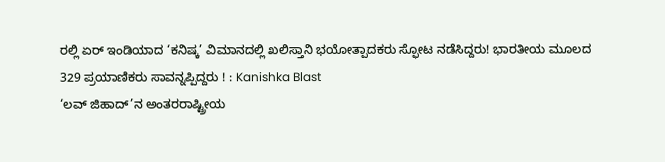ರಲ್ಲಿ ಏರ್ ಇಂಡಿಯಾದ ‘ಕನಿಷ್ಕ’ ವಿಮಾನದಲ್ಲಿ ಖಲಿಸ್ತಾನಿ ಭಯೋತ್ಪಾದಕರು ಸ್ಫೋಟ ನಡೆಸಿದ್ದರು! ಭಾರತೀಯ ಮೂಲದ 329 ಪ್ರಯಾಣಿಕರು ಸಾವನ್ನಪ್ಪಿದ್ದರು ! : Kanishka Blast
‘ಲವ್ ಜಿಹಾದ್’ನ ಅಂತರರಾಷ್ಟ್ರೀಯ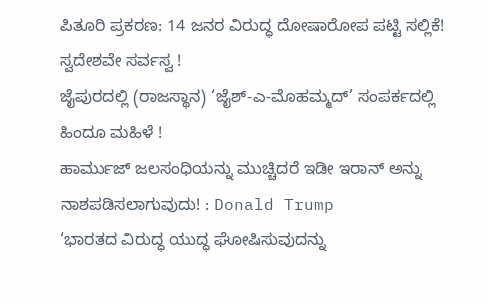ಪಿತೂರಿ ಪ್ರಕರಣ: 14 ಜನರ ವಿರುದ್ಧ ದೋಷಾರೋಪ ಪಟ್ಟಿ ಸಲ್ಲಿಕೆ!
ಸ್ವದೇಶವೇ ಸರ್ವಸ್ವ !
ಜೈಪುರದಲ್ಲಿ (ರಾಜಸ್ಥಾನ) ‘ಜೈಶ್-ಎ-ಮೊಹಮ್ಮದ್’ ಸಂಪರ್ಕದಲ್ಲಿ ಹಿಂದೂ ಮಹಿಳೆ !
ಹಾರ್ಮುಜ್ ಜಲಸಂಧಿಯನ್ನು ಮುಚ್ಚಿದರೆ ಇಡೀ ಇರಾನ್ ಅನ್ನು ನಾಶಪಡಿಸಲಾಗುವುದು! : Donald Trump
‘ಭಾರತದ ವಿರುದ್ಧ ಯುದ್ಧ ಘೋಷಿಸುವುದನ್ನು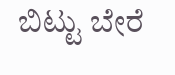ಬಿಟ್ಟು ಬೇರೆ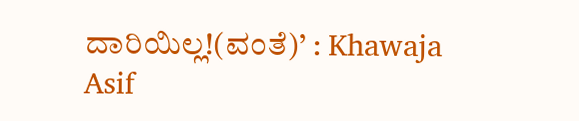ದಾರಿಯಿಲ್ಲ!(ವಂತೆ)’ : Khawaja Asif